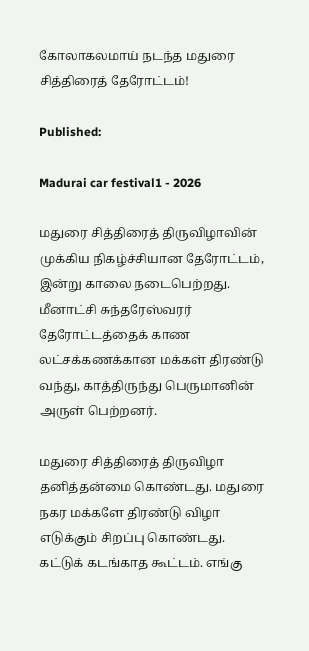கோலாகலமாய் நடந்த மதுரை சித்திரைத் தேரோட்டம்!

Published:

Madurai car festival1 - 2026

மதுரை சித்திரைத் திருவிழாவின் முக்கிய நிகழ்ச்சியான தேரோட்டம், இன்று காலை நடைபெற்றது. மீனாட்சி சுந்தரேஸ்வரர் தேரோட்டத்தைக் காண லட்சக்கணக்கான மக்கள் திரண்டு வந்து, காத்திருந்து பெருமானின் அருள் பெற்றனர்.

மதுரை சித்திரைத் திருவிழா தனித்தன்மை கொண்டது. மதுரை நகர மக்களே திரண்டு விழா எடுக்கும் சிறப்பு கொண்டது. கட்டுக் கடங்காத கூட்டம். எங்கு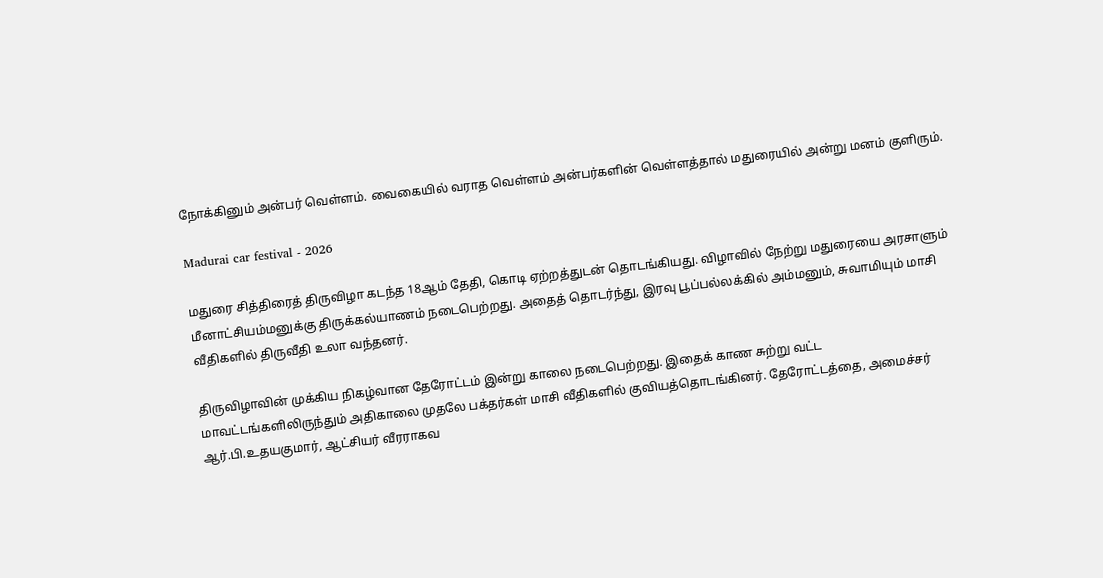நோக்கினும் அன்பர் வெள்ளம். வைகையில் வராத வெள்ளம் அன்பர்களின் வெள்ளத்தால் மதுரையில் அன்று மனம் குளிரும்.

Madurai car festival - 2026

மதுரை சித்திரைத் திருவிழா கடந்த 18ஆம் தேதி, கொடி ஏற்றத்துடன் தொடங்கியது. விழாவில் நேற்று மதுரையை அரசாளும் மீனாட்சியம்மனுக்கு திருக்கல்யாணம் நடைபெற்றது. அதைத் தொடர்ந்து, இரவு பூப்பல்லக்கில் அம்மனும், சுவாமியும் மாசி வீதிகளில் திருவீதி உலா வந்தனர்.

திருவிழாவின் முக்கிய நிகழ்வான தேரோட்டம் இன்று காலை நடைபெற்றது. இதைக் காண சுற்று வட்ட மாவட்டங்களிலிருந்தும் அதிகாலை முதலே பக்தர்கள் மாசி வீதிகளில் குவியத்தொடங்கினர். தேரோட்டத்தை, அமைச்சர் ஆர்.பி.உதயகுமார், ஆட்சியர் வீரராகவ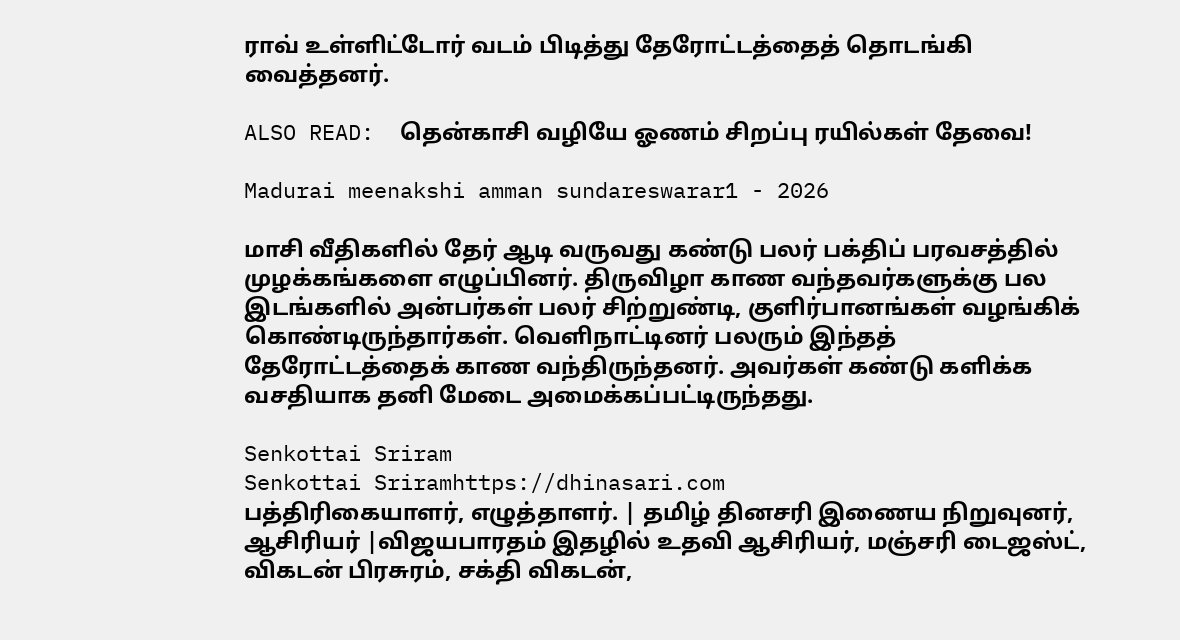ராவ் உள்ளிட்டோர் வடம் பிடித்து தேரோட்டத்தைத் தொடங்கி வைத்தனர்.

ALSO READ:  தென்காசி வழியே ஓணம் சிறப்பு ரயில்கள் தேவை!

Madurai meenakshi amman sundareswarar1 - 2026

மாசி வீதிகளில் தேர் ஆடி வருவது கண்டு பலர் பக்திப் பரவசத்தில் முழக்கங்களை எழுப்பினர். திருவிழா காண வந்தவர்களுக்கு பல இடங்களில் அன்பர்கள் பலர் சிற்றுண்டி, குளிர்பானங்கள் வழங்கிக் கொண்டிருந்தார்கள். வெளிநாட்டினர் பலரும் இந்தத் தேரோட்டத்தைக் காண வந்திருந்தனர். அவர்கள் கண்டு களிக்க வசதியாக தனி மேடை அமைக்கப்பட்டிருந்தது.

Senkottai Sriram
Senkottai Sriramhttps://dhinasari.com
பத்திரிகையாளர், எழுத்தாளர். | தமிழ் தினசரி இணைய நிறுவுனர், ஆசிரியர் |விஜயபாரதம் இதழில் உதவி ஆசிரியர், மஞ்சரி டைஜஸ்ட், விகடன் பிரசுரம், சக்தி விகடன்,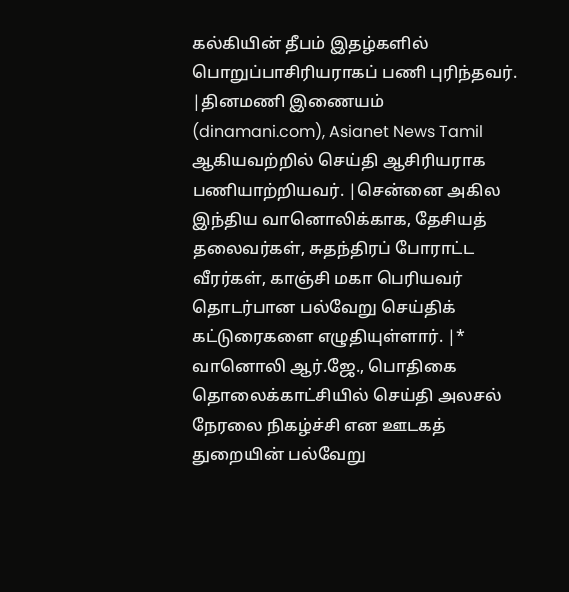கல்கியின் தீபம் இதழ்களில் பொறுப்பாசிரியராகப் பணி புரிந்தவர். |தினமணி இணையம் (dinamani.com), Asianet News Tamil ஆகியவற்றில் செய்தி ஆசிரியராக பணியாற்றியவர். |சென்னை அகில இந்திய வானொலிக்காக, தேசியத் தலைவர்கள், சுதந்திரப் போராட்ட வீரர்கள், காஞ்சி மகா பெரியவர் தொடர்பான பல்வேறு செய்திக் கட்டுரைகளை எழுதியுள்ளார். |* வானொலி ஆர்.ஜே., பொதிகை தொலைக்காட்சியில் செய்தி அலசல் நேரலை நிகழ்ச்சி என ஊடகத் துறையின் பல்வேறு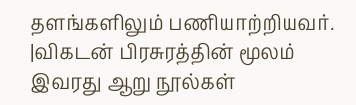தளங்களிலும் பணியாற்றியவர். |விகடன் பிரசுரத்தின் மூலம் இவரது ஆறு நூல்கள்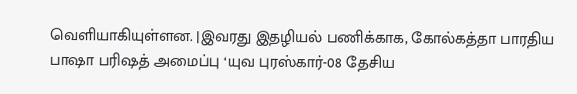வெளியாகியுள்ளன. |இவரது இதழியல் பணிக்காக, கோல்கத்தா பாரதிய பாஷா பரிஷத் அமைப்பு ‘யுவ புரஸ்கார்-08 தேசிய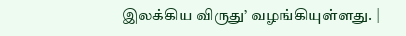இலக்கிய விருது’ வழங்கியுள்ளது. |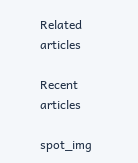Related articles

Recent articles

spot_img